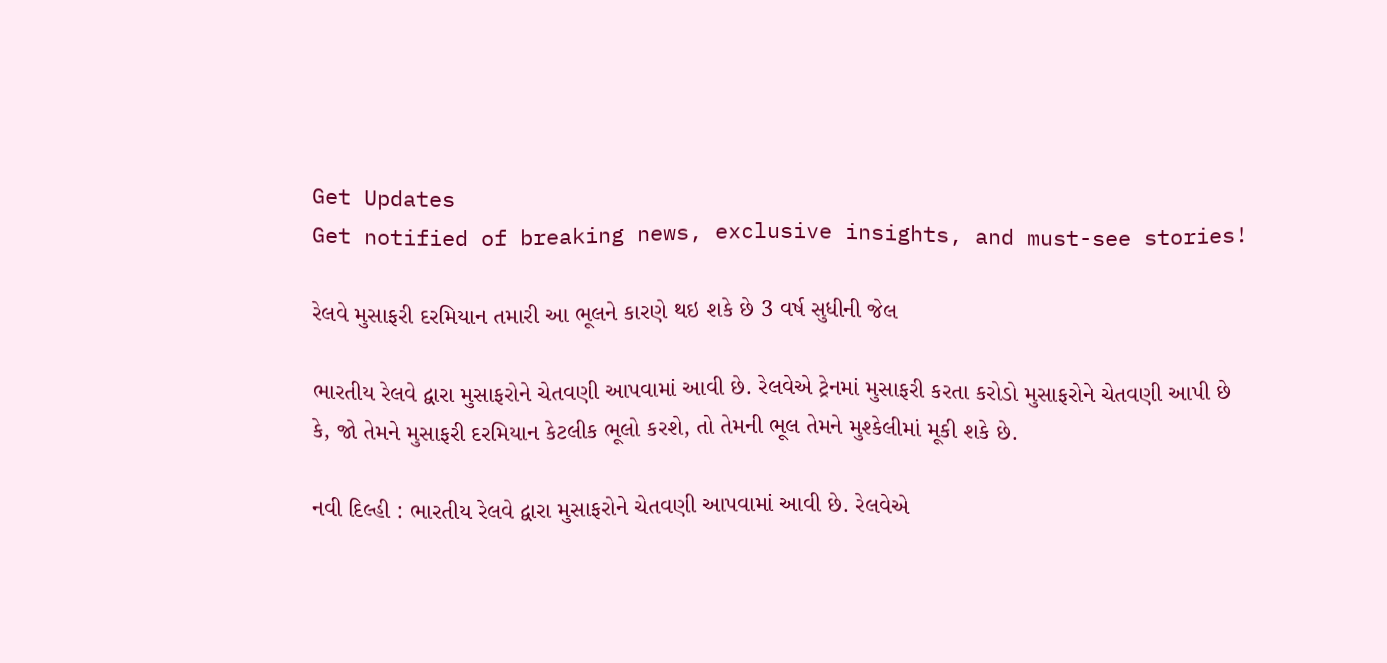Get Updates
Get notified of breaking news, exclusive insights, and must-see stories!

રેલવે મુસાફરી દરમિયાન તમારી આ ભૂલને કારણે થઇ શકે છે 3 વર્ષ સુધીની જેલ

ભારતીય રેલવે દ્વારા મુસાફરોને ચેતવણી આપવામાં આવી છે. રેલવેએ ટ્રેનમાં મુસાફરી કરતા કરોડો મુસાફરોને ચેતવણી આપી છે કે, જો તેમને મુસાફરી દરમિયાન કેટલીક ભૂલો કરશે, તો તેમની ભૂલ તેમને મુશ્કેલીમાં મૂકી શકે છે.

નવી દિલ્હી : ભારતીય રેલવે દ્વારા મુસાફરોને ચેતવણી આપવામાં આવી છે. રેલવેએ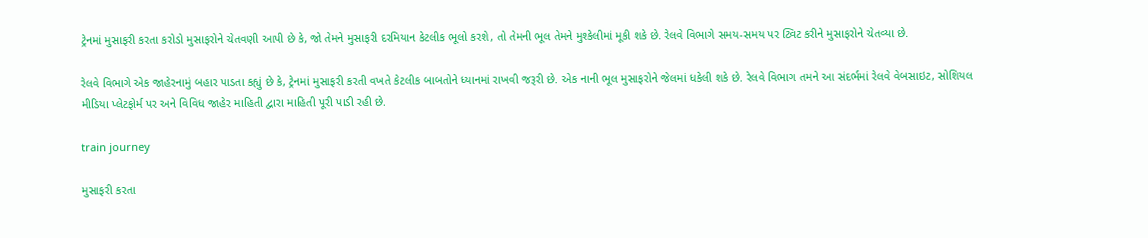ટ્રેનમાં મુસાફરી કરતા કરોડો મુસાફરોને ચેતવણી આપી છે કે, જો તેમને મુસાફરી દરમિયાન કેટલીક ભૂલો કરશે, તો તેમની ભૂલ તેમને મુશ્કેલીમાં મૂકી શકે છે. રેલવે વિભાગે સમય-સમય પર ટ્વિટ કરીને મુસાફરોને ચેતવ્યા છે.

રેલવે વિભાગે એક જાહેરનામું બહાર પાડતા કહ્યું છે કે, ટ્રેનમાં મુસાફરી કરતી વખતે કેટલીક બાબતોને ધ્યાનમાં રાખવી જરૂરી છે. એક નાની ભૂલ મુસાફરોને જેલમાં ધકેલી શકે છે. રેલવે વિભાગ તમને આ સંદર્ભમાં રેલવે વેબસાઇટ, સોશિયલ મીડિયા પ્લેટફોર્મ પર અને વિવિધ જાહેર માહિતી દ્વારા માહિતી પૂરી પાડી રહી છે.

train journey

મુસાફરી કરતા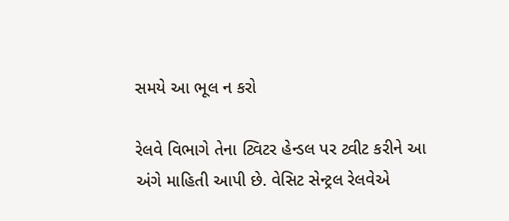સમયે આ ભૂલ ન કરો

રેલવે વિભાગે તેના ટ્વિટર હેન્ડલ પર ટ્વીટ કરીને આ અંગે માહિતી આપી છે. વેસિટ સેન્ટ્રલ રેલવેએ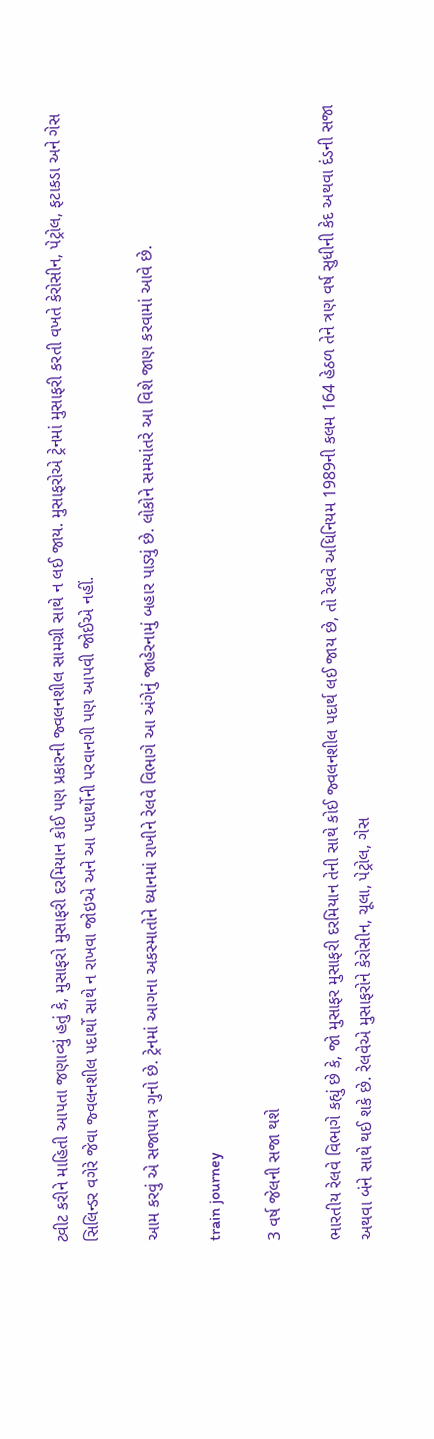ટ્વીટ કરીને માહિતી આપતા જણાવ્યું હતું કે, મુસાફરો મુસાફરી દરમિયાન કોઈ પણ પ્રકારની જ્વલનશીલ સામગ્રી સાથે ન લઈ જાય. મુસાફરોએ ટ્રેનમાં મુસાફરી કરતી વખતે કેરોસીન, પેટ્રોલ, ફટાકડા અને ગેસ સિલિન્ડર વગેરે જેવા જ્વલનશીલ પદાર્થો સાથે ન રાખવા જોઇએ અને આ પદાર્થોની પરવાનગી પણ આપવી જોઈએ નહીં.

આમ કરવું એ સજાપાત્ર ગુનો છે. ટ્રેનમાં આગના અકસ્માતોને ધ્યાનમાં રાખીને રેલવે વિભાગે આ અંગેનું જાહેરનામું બહાર પાડ્યું છે. લોકોને સમયાંતરે આ વિશે જાણ કરવામાં આવે છે.

train journey

3 વર્ષ જેલની સજા થશે

ભારતીય રેલવે વિભાગે કહ્યું છે કે, જો મુસાફર મુસાફરી દરમિયાન તેની સાથે કોઈ જ્વલનશીલ પદાર્થ લઈ જાય છે, તો રેલવે અધિનિયમ 1989ની કલમ 164 હેઠળ તેને ત્રણ વર્ષ સુધીની કેદ અથવા દંડની સજા અથવા બંને સાથે થઈ શકે છે. રેલવેએ મુસાફરોને કેરોસીન, ચૂલા, પેટ્રોલ, ગેસ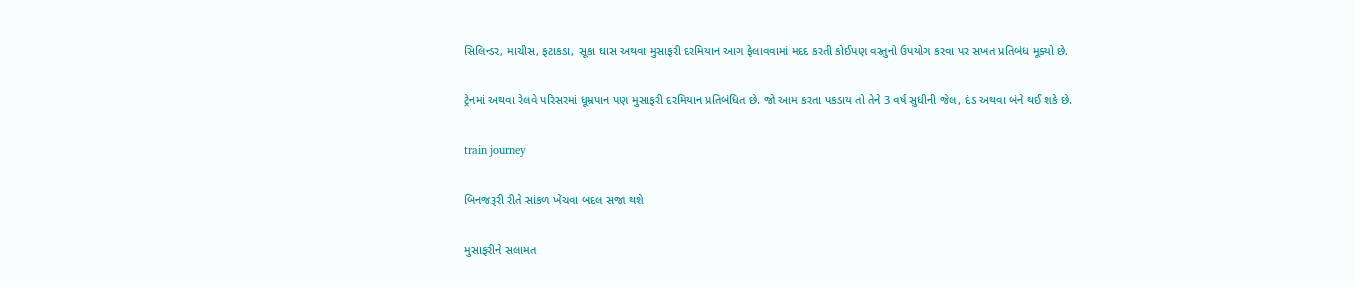સિલિન્ડર, માચીસ, ફટાકડા, સૂકા ઘાસ અથવા મુસાફરી દરમિયાન આગ ફેલાવવામાં મદદ કરતી કોઈપણ વસ્તુનો ઉપયોગ કરવા પર સખત પ્રતિબંધ મૂક્યો છે.

ટ્રેનમાં અથવા રેલવે પરિસરમાં ધૂમ્રપાન પણ મુસાફરી દરમિયાન પ્રતિબંધિત છે. જો આમ કરતા પકડાય તો તેને 3 વર્ષ સુધીની જેલ, દંડ અથવા બંને થઈ શકે છે.

train journey

બિનજરૂરી રીતે સાંકળ ખેંચવા બદલ સજા થશે

મુસાફરીને સલામત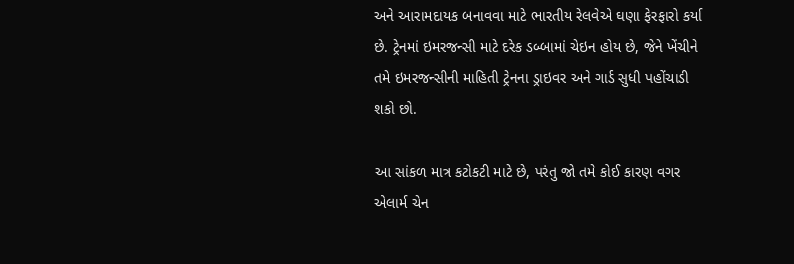અને આરામદાયક બનાવવા માટે ભારતીય રેલવેએ ઘણા ફેરફારો કર્યા છે. ટ્રેનમાં ઇમરજન્સી માટે દરેક ડબ્બામાં ચેઇન હોય છે, જેને ખેંચીને તમે ઇમરજન્સીની માહિતી ટ્રેનના ડ્રાઇવર અને ગાર્ડ સુધી પહોંચાડી શકો છો.

આ સાંકળ માત્ર કટોકટી માટે છે, પરંતુ જો તમે કોઈ કારણ વગર એલાર્મ ચેન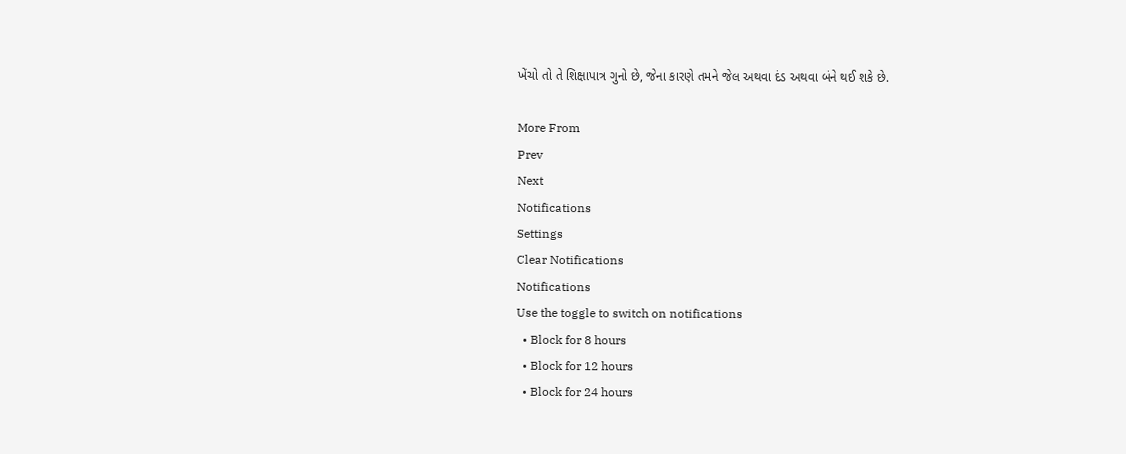ખેંચો તો તે શિક્ષાપાત્ર ગુનો છે, જેના કારણે તમને જેલ અથવા દંડ અથવા બંને થઈ શકે છે.

More From
Prev
Next
Notifications
Settings
Clear Notifications
Notifications
Use the toggle to switch on notifications
  • Block for 8 hours
  • Block for 12 hours
  • Block for 24 hours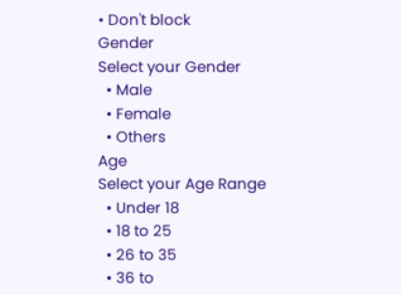• Don't block
Gender
Select your Gender
  • Male
  • Female
  • Others
Age
Select your Age Range
  • Under 18
  • 18 to 25
  • 26 to 35
  • 36 to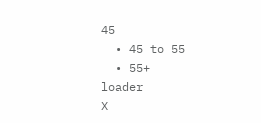45
  • 45 to 55
  • 55+
loader
X